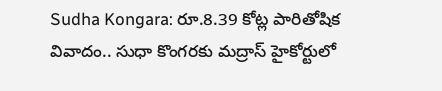Sudha Kongara: రూ.8.39 కోట్ల పారితోషిక వివాదం.. సుధా కొంగరకు మద్రాస్ హైకోర్టులో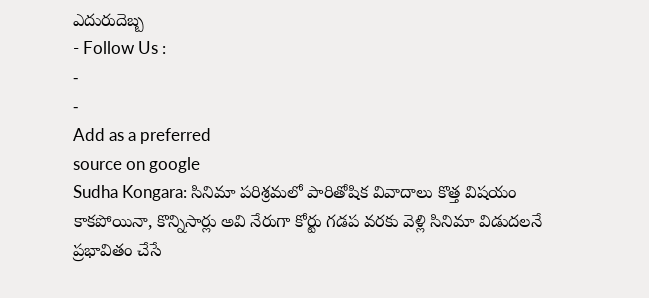ఎదురుదెబ్బ
- Follow Us :
-
-
Add as a preferred
source on google
Sudha Kongara: సినిమా పరిశ్రమలో పారితోషిక వివాదాలు కొత్త విషయం కాకపోయినా, కొన్నిసార్లు అవి నేరుగా కోర్టు గడప వరకు వెళ్లి సినిమా విడుదలనే ప్రభావితం చేసే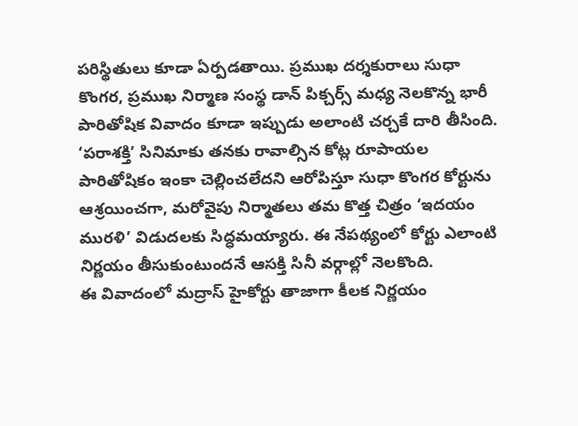పరిస్థితులు కూడా ఏర్పడతాయి. ప్రముఖ దర్శకురాలు సుధా కొంగర, ప్రముఖ నిర్మాణ సంస్థ డాన్ పిక్చర్స్ మధ్య నెలకొన్న భారీ పారితోషిక వివాదం కూడా ఇప్పుడు అలాంటి చర్చకే దారి తీసింది. ‘పరాశక్తి’ సినిమాకు తనకు రావాల్సిన కోట్ల రూపాయల పారితోషికం ఇంకా చెల్లించలేదని ఆరోపిస్తూ సుధా కొంగర కోర్టును ఆశ్రయించగా, మరోవైపు నిర్మాతలు తమ కొత్త చిత్రం ‘ఇదయం మురళి’ విడుదలకు సిద్ధమయ్యారు. ఈ నేపథ్యంలో కోర్టు ఎలాంటి నిర్ణయం తీసుకుంటుందనే ఆసక్తి సినీ వర్గాల్లో నెలకొంది.
ఈ వివాదంలో మద్రాస్ హైకోర్టు తాజాగా కీలక నిర్ణయం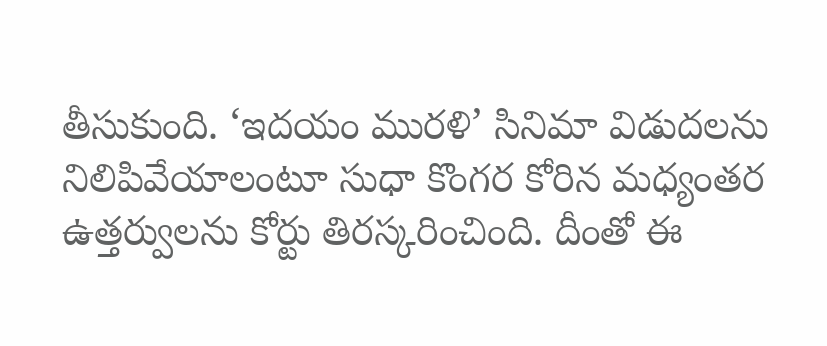తీసుకుంది. ‘ఇదయం మురళి’ సినిమా విడుదలను నిలిపివేయాలంటూ సుధా కొంగర కోరిన మధ్యంతర ఉత్తర్వులను కోర్టు తిరస్కరించింది. దీంతో ఈ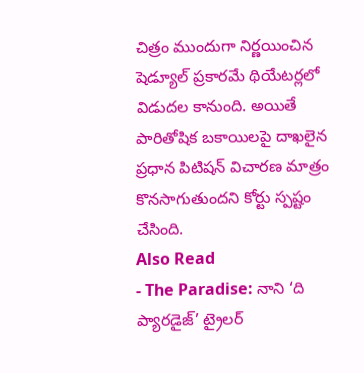చిత్రం ముందుగా నిర్ణయించిన షెడ్యూల్ ప్రకారమే థియేటర్లలో విడుదల కానుంది. అయితే పారితోషిక బకాయిలపై దాఖలైన ప్రధాన పిటిషన్ విచారణ మాత్రం కొనసాగుతుందని కోర్టు స్పష్టం చేసింది.
Also Read
- The Paradise: నాని ‘ది ప్యారడైజ్’ ట్రైలర్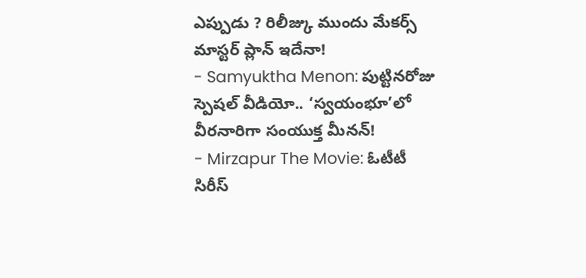ఎప్పుడు ? రిలీజ్కు ముందు మేకర్స్ మాస్టర్ ప్లాన్ ఇదేనా!
- Samyuktha Menon: పుట్టినరోజు స్పెషల్ వీడియో.. ‘స్వయంభూ’లో వీరనారిగా సంయుక్త మీనన్!
- Mirzapur The Movie: ఓటీటీ సిరీస్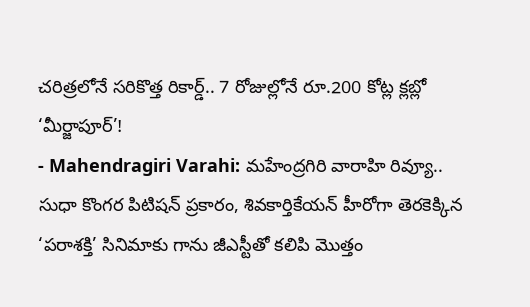చరిత్రలోనే సరికొత్త రికార్డ్.. 7 రోజుల్లోనే రూ.200 కోట్ల క్లబ్లో ‘మీర్జాపూర్’!
- Mahendragiri Varahi: మహేంద్రగిరి వారాహి రివ్యూ..
సుధా కొంగర పిటిషన్ ప్రకారం, శివకార్తికేయన్ హీరోగా తెరకెక్కిన ‘పరాశక్తి’ సినిమాకు గాను జీఎస్టీతో కలిపి మొత్తం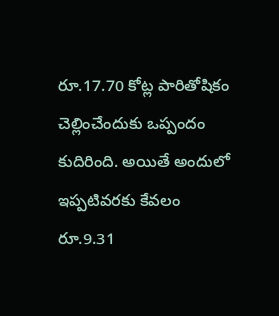రూ.17.70 కోట్ల పారితోషికం చెల్లించేందుకు ఒప్పందం కుదిరింది. అయితే అందులో ఇప్పటివరకు కేవలం రూ.9.31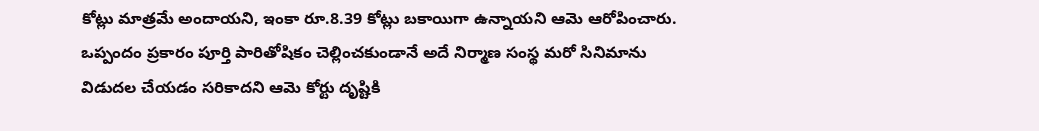కోట్లు మాత్రమే అందాయని, ఇంకా రూ.8.39 కోట్లు బకాయిగా ఉన్నాయని ఆమె ఆరోపించారు. ఒప్పందం ప్రకారం పూర్తి పారితోషికం చెల్లించకుండానే అదే నిర్మాణ సంస్థ మరో సినిమాను విడుదల చేయడం సరికాదని ఆమె కోర్టు దృష్టికి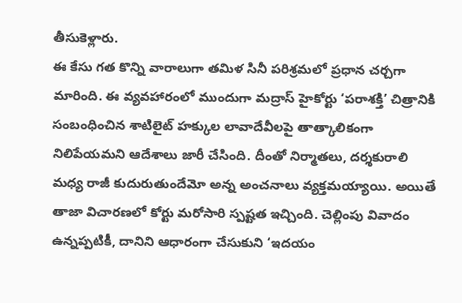తీసుకెళ్లారు.
ఈ కేసు గత కొన్ని వారాలుగా తమిళ సినీ పరిశ్రమలో ప్రధాన చర్చగా మారింది. ఈ వ్యవహారంలో ముందుగా మద్రాస్ హైకోర్టు ‘పరాశక్తి’ చిత్రానికి సంబంధించిన శాటిలైట్ హక్కుల లావాదేవీలపై తాత్కాలికంగా నిలిపేయమని ఆదేశాలు జారీ చేసింది. దీంతో నిర్మాతలు, దర్శకురాలి మధ్య రాజీ కుదురుతుందేమో అన్న అంచనాలు వ్యక్తమయ్యాయి. అయితే తాజా విచారణలో కోర్టు మరోసారి స్పష్టత ఇచ్చింది. చెల్లింపు వివాదం ఉన్నప్పటికీ, దానిని ఆధారంగా చేసుకుని ‘ఇదయం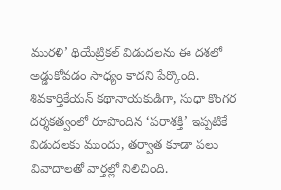మురళి’ థియేట్రికల్ విడుదలను ఈ దశలో అడ్డుకోవడం సాధ్యం కాదని పేర్కొంది. శివకార్తికేయన్ కథానాయకుడిగా, సుధా కొంగర దర్శకత్వంలో రూపొందిన ‘పరాశక్తి’ ఇప్పటికే విడుదలకు ముందు, తర్వాత కూడా పలు వివాదాలతో వార్తల్లో నిలిచింది.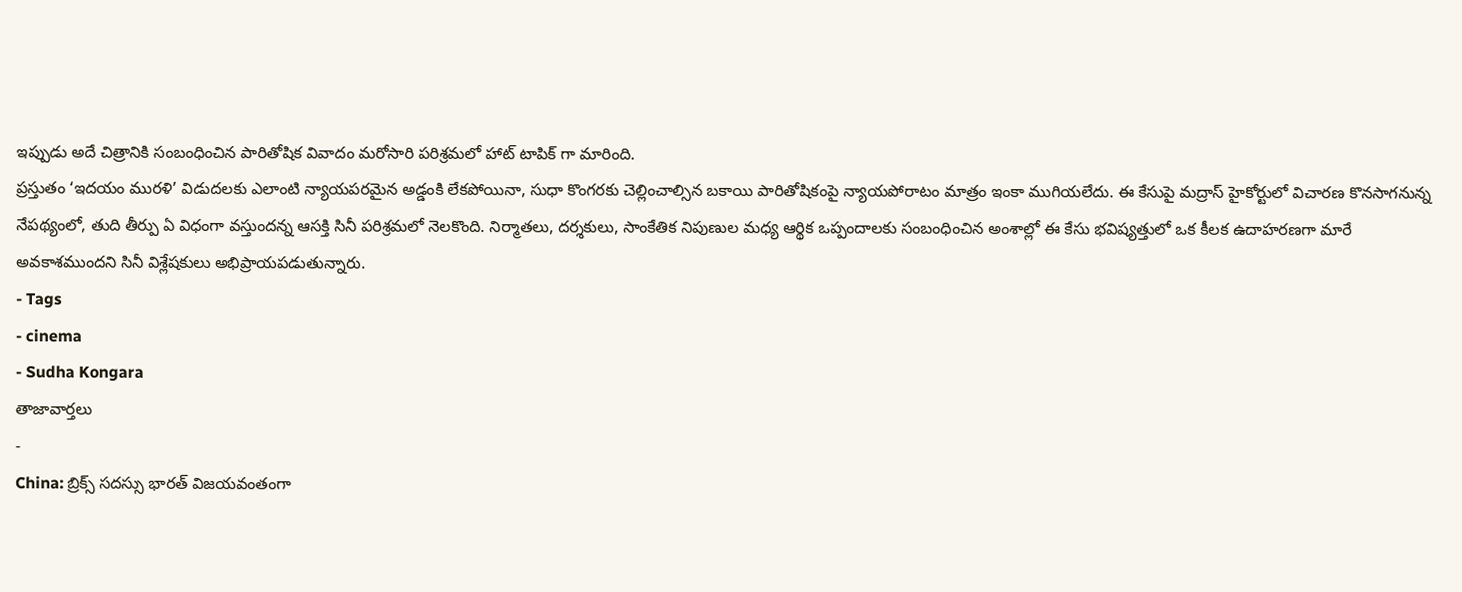ఇప్పుడు అదే చిత్రానికి సంబంధించిన పారితోషిక వివాదం మరోసారి పరిశ్రమలో హాట్ టాపిక్ గా మారింది.
ప్రస్తుతం ‘ఇదయం మురళి’ విడుదలకు ఎలాంటి న్యాయపరమైన అడ్డంకి లేకపోయినా, సుధా కొంగరకు చెల్లించాల్సిన బకాయి పారితోషికంపై న్యాయపోరాటం మాత్రం ఇంకా ముగియలేదు. ఈ కేసుపై మద్రాస్ హైకోర్టులో విచారణ కొనసాగనున్న నేపథ్యంలో, తుది తీర్పు ఏ విధంగా వస్తుందన్న ఆసక్తి సినీ పరిశ్రమలో నెలకొంది. నిర్మాతలు, దర్శకులు, సాంకేతిక నిపుణుల మధ్య ఆర్థిక ఒప్పందాలకు సంబంధించిన అంశాల్లో ఈ కేసు భవిష్యత్తులో ఒక కీలక ఉదాహరణగా మారే అవకాశముందని సినీ విశ్లేషకులు అభిప్రాయపడుతున్నారు.
- Tags
- cinema
- Sudha Kongara
తాజావార్తలు
-
China: బ్రిక్స్ సదస్సు భారత్ విజయవంతంగా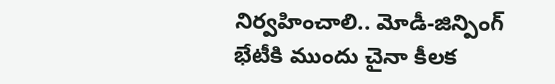నిర్వహించాలి.. మోడీ-జిన్పింగ్ భేటీకి ముందు చైనా కీలక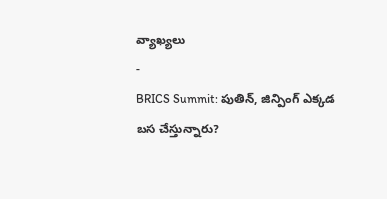వ్యాఖ్యలు
-
BRICS Summit: పుతిన్, జిన్పింగ్ ఎక్కడ బస చేస్తున్నారు?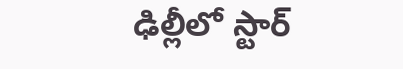ఢిల్లీలో స్టార్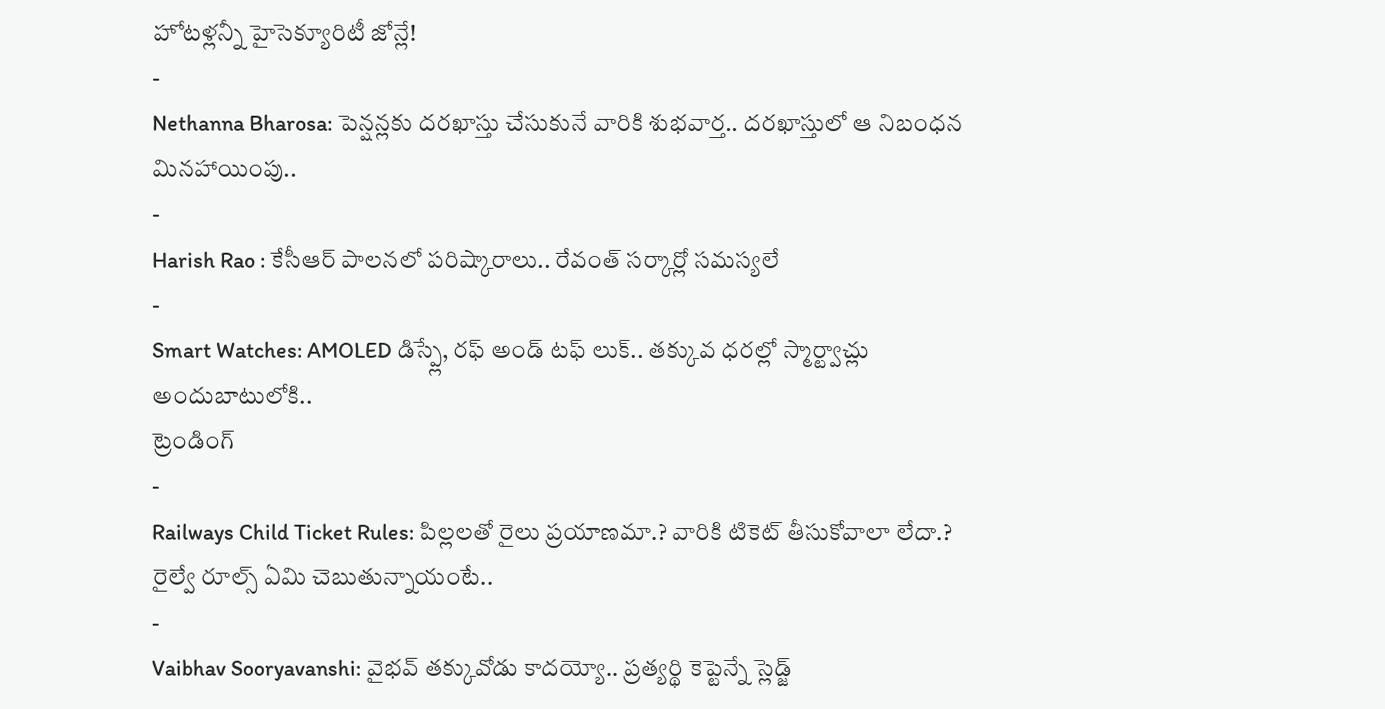హోటళ్లన్నీ హైసెక్యూరిటీ జోన్లే!
-
Nethanna Bharosa: పెన్షన్లకు దరఖాస్తు చేసుకునే వారికి శుభవార్త.. దరఖాస్తులో ఆ నిబంధన మినహాయింపు..
-
Harish Rao : కేసీఆర్ పాలనలో పరిష్కారాలు.. రేవంత్ సర్కార్లో సమస్యలే
-
Smart Watches: AMOLED డిస్ప్లే, రఫ్ అండ్ టఫ్ లుక్.. తక్కువ ధరల్లో స్మార్ట్వాచ్లు అందుబాటులోకి..
ట్రెండింగ్
-
Railways Child Ticket Rules: పిల్లలతో రైలు ప్రయాణమా.? వారికి టికెట్ తీసుకోవాలా లేదా.? రైల్వే రూల్స్ ఏమి చెబుతున్నాయంటే..
-
Vaibhav Sooryavanshi: వైభవ్ తక్కువోడు కాదయ్యో.. ప్రత్యర్థి కెప్టెన్నే స్లెడ్జ్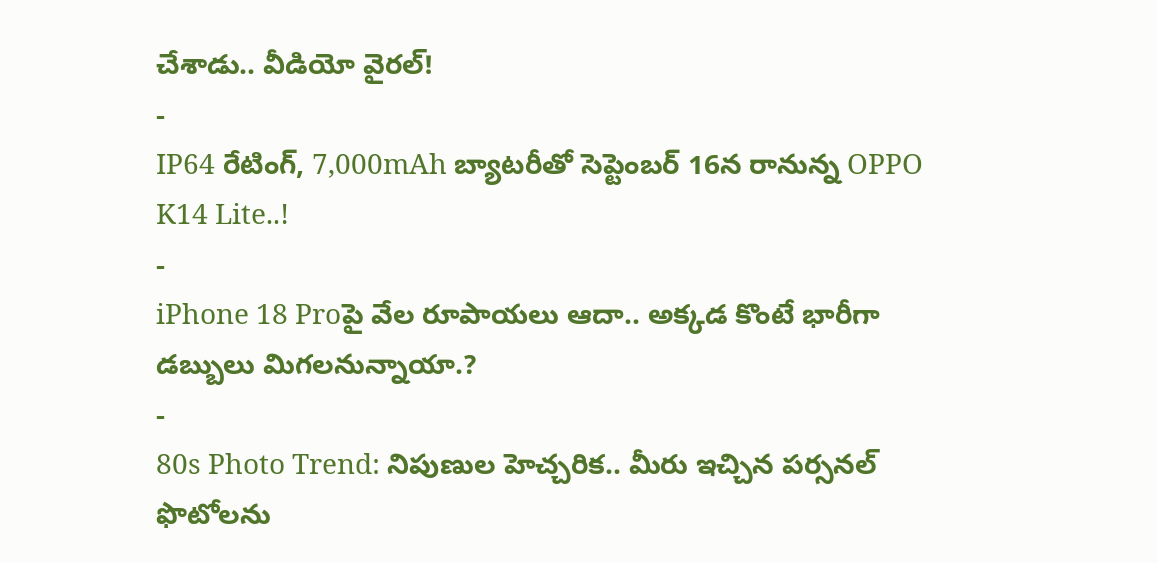చేశాడు.. వీడియో వైరల్!
-
IP64 రేటింగ్, 7,000mAh బ్యాటరీతో సెప్టెంబర్ 16న రానున్న OPPO K14 Lite..!
-
iPhone 18 Proపై వేల రూపాయలు ఆదా.. అక్కడ కొంటే భారీగా డబ్బులు మిగలనున్నాయా.?
-
80s Photo Trend: నిపుణుల హెచ్చరిక.. మీరు ఇచ్చిన పర్సనల్ ఫొటోలను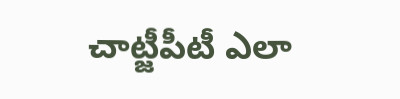చాట్జీపీటీ ఎలా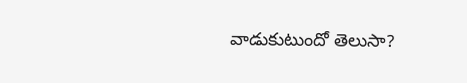వాడుకుటుందో తెలుసా?